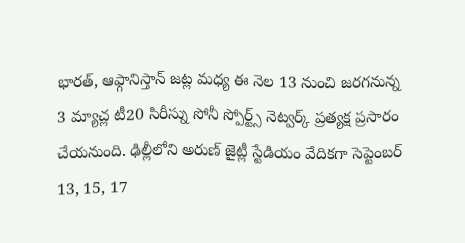భారత్, ఆఫ్గానిస్తాన్ జట్ల మధ్య ఈ నెల 13 నుంచి జరగనున్న 3 మ్యాచ్ల టీ20 సిరీస్ను సోనీ స్పోర్ట్స్ నెట్వర్క్ ప్రత్యక్ష ప్రసారం చేయనుంది. ఢిల్లీలోని అరుణ్ జైట్లీ స్టేడియం వేదికగా సెప్టెంబర్ 13, 15, 17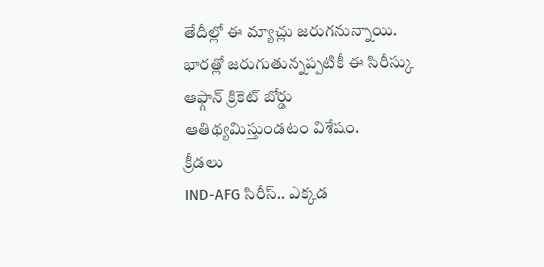తేదీల్లో ఈ మ్యాచ్లు జరుగనున్నాయి. భారత్లో జరుగుతున్నప్పటికీ ఈ సిరీస్కు ఆఫ్గాన్ క్రికెట్ బోర్డు ఆతిథ్యమిస్తుండటం విశేషం.
క్రీడలు
IND-AFG సిరీస్.. ఎక్కడ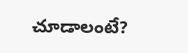చూడాలంటే?